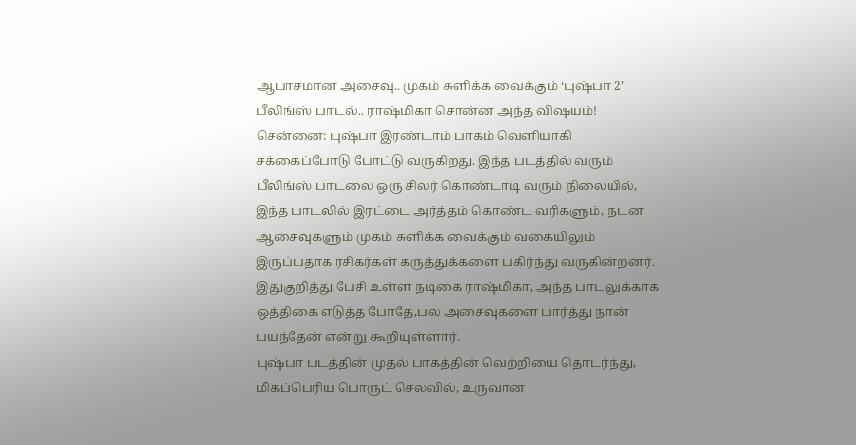ஆபாசமான அசைவு.. முகம் சுளிக்க வைக்கும் ‘புஷ்பா 2’ பீலிங்ஸ் பாடல்.. ராஷ்மிகா சொன்ன அந்த விஷயம்!
சென்னை: புஷ்பா இரண்டாம் பாகம் வெளியாகி சக்கைப்போடு போட்டு வருகிறது. இந்த படத்தில் வரும் பீலிங்ஸ் பாடலை ஒரு சிலர் கொண்டாடி வரும் நிலையில், இந்த பாடலில் இரட்டை அர்த்தம் கொண்ட வரிகளும், நடன ஆசைவுகளும் முகம் சுளிக்க வைக்கும் வகையிலும் இருப்பதாக ரசிகர்கள் கருத்துக்களை பகிர்ந்து வருகின்றனர். இதுகுறித்து பேசி உள்ள நடிகை ராஷ்மிகா, அந்த பாடலுக்காக ஒத்திகை எடுத்த போதே,பல அசைவுகளை பார்த்து நான் பயந்தேன் என்று கூறியுள்ளார்.
புஷ்பா படத்தின் முதல் பாகத்தின் வெற்றியை தொடர்ந்து, மிகப்பெரிய பொருட் செலவில், உருவான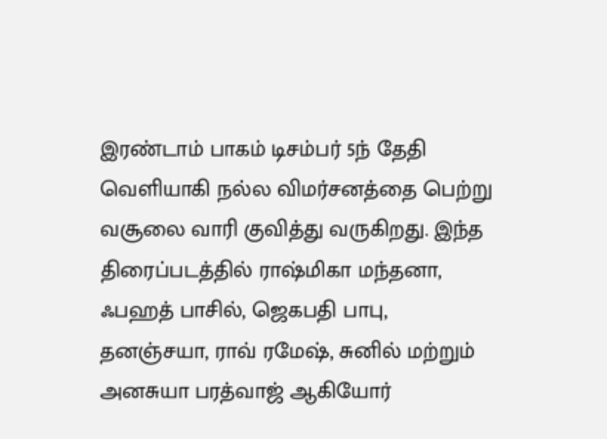இரண்டாம் பாகம் டிசம்பர் 5ந் தேதி வெளியாகி நல்ல விமர்சனத்தை பெற்று வசூலை வாரி குவித்து வருகிறது. இந்த திரைப்படத்தில் ராஷ்மிகா மந்தனா, ஃபஹத் பாசில், ஜெகபதி பாபு, தனஞ்சயா, ராவ் ரமேஷ், சுனில் மற்றும் அனசுயா பரத்வாஜ் ஆகியோர்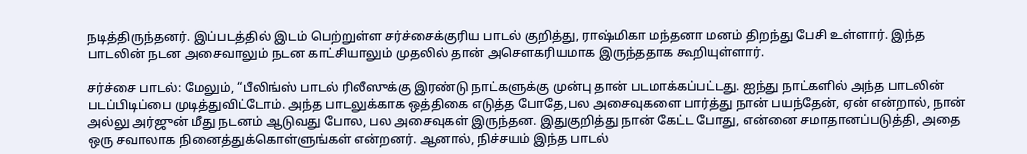நடித்திருந்தனர். இப்படத்தில் இடம் பெற்றுள்ள சர்ச்சைக்குரிய பாடல் குறித்து, ராஷ்மிகா மந்தனா மனம் திறந்து பேசி உள்ளார். இந்த பாடலின் நடன அசைவாலும் நடன காட்சியாலும் முதலில் தான் அசௌகரியமாக இருந்ததாக கூறியுள்ளார்.

சர்ச்சை பாடல்: மேலும், “பீலிங்ஸ் பாடல் ரிலீஸுக்கு இரண்டு நாட்களுக்கு முன்பு தான் படமாக்கப்பட்டது. ஐந்து நாட்களில் அந்த பாடலின் படப்பிடிப்பை முடித்துவிட்டோம். அந்த பாடலுக்காக ஒத்திகை எடுத்த போதே,பல அசைவுகளை பார்த்து நான் பயந்தேன், ஏன் என்றால், நான் அல்லு அர்ஜுன் மீது நடனம் ஆடுவது போல, பல அசைவுகள் இருந்தன. இதுகுறித்து நான் கேட்ட போது, என்னை சமாதானப்படுத்தி, அதை ஒரு சவாலாக நினைத்துக்கொள்ளுங்கள் என்றனர். ஆனால், நிச்சயம் இந்த பாடல்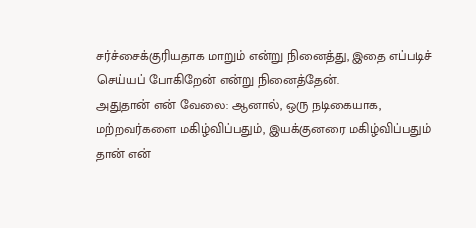சர்ச்சைக்குரியதாக மாறும் என்று நினைத்து, இதை எப்படிச் செய்யப் போகிறேன் என்று நினைத்தேன்.
அதுதான் என் வேலை: ஆனால், ஒரு நடிகையாக, மற்றவர்களை மகிழ்விப்பதும், இயக்குனரை மகிழ்விப்பதும் தான் என்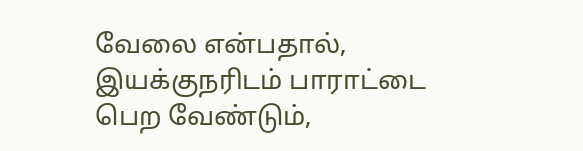வேலை என்பதால், இயக்குநரிடம் பாராட்டை பெற வேண்டும்,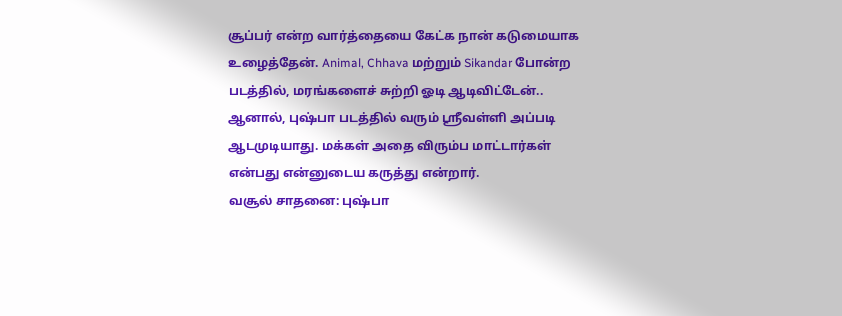சூப்பர் என்ற வார்த்தையை கேட்க நான் கடுமையாக உழைத்தேன். Animal, Chhava மற்றும் Sikandar போன்ற படத்தில், மரங்களைச் சுற்றி ஓடி ஆடிவிட்டேன்.. ஆனால், புஷ்பா படத்தில் வரும் ஸ்ரீவள்ளி அப்படி ஆடமுடியாது. மக்கள் அதை விரும்ப மாட்டார்கள் என்பது என்னுடைய கருத்து என்றார்.
வசூல் சாதனை: புஷ்பா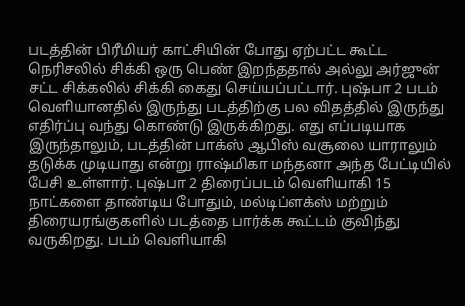படத்தின் பிரீமியர் காட்சியின் போது ஏற்பட்ட கூட்ட நெரிசலில் சிக்கி ஒரு பெண் இறந்ததால் அல்லு அர்ஜுன் சட்ட சிக்கலில் சிக்கி கைது செய்யப்பட்டார். புஷ்பா 2 படம் வெளியானதில் இருந்து படத்திற்கு பல விதத்தில் இருந்து எதிர்ப்பு வந்து கொண்டு இருக்கிறது. எது எப்படியாக இருந்தாலும், படத்தின் பாக்ஸ் ஆபிஸ் வசூலை யாராலும் தடுக்க முடியாது என்று ராஷ்மிகா மந்தனா அந்த பேட்டியில் பேசி உள்ளார். புஷ்பா 2 திரைப்படம் வெளியாகி 15 நாட்களை தாண்டிய போதும், மல்டிப்ளக்ஸ் மற்றும் திரையரங்குகளில் படத்தை பார்க்க கூட்டம் குவிந்து வருகிறது. படம் வெளியாகி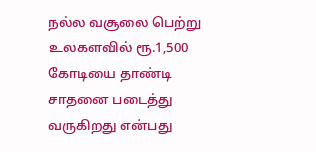நல்ல வசூலை பெற்று உலகளவில் ரூ.1,500 கோடியை தாண்டி சாதனை படைத்து வருகிறது என்பது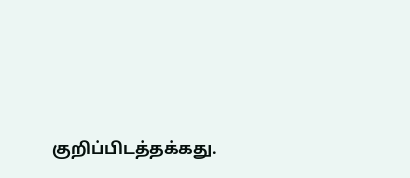குறிப்பிடத்தக்கது.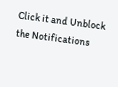Click it and Unblock the Notifications